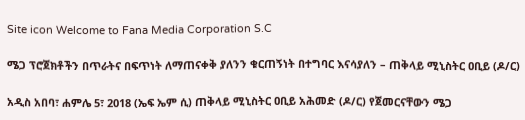Site icon Welcome to Fana Media Corporation S.C

ሜጋ ፕሮጀክቶችን በጥራትና በፍጥነት ለማጠናቀቅ ያለንን ቁርጠኝነት በተግባር እናሳያለን – ጠቅላይ ሚኒስትር ዐቢይ (ዶ/ር)

አዲስ አበባ፣ ሐምሌ 5፣ 2018 (ኤፍ ኤም ሲ) ጠቅላይ ሚኒስትር ዐቢይ አሕመድ (ዶ/ር) የጀመርናቸውን ሜጋ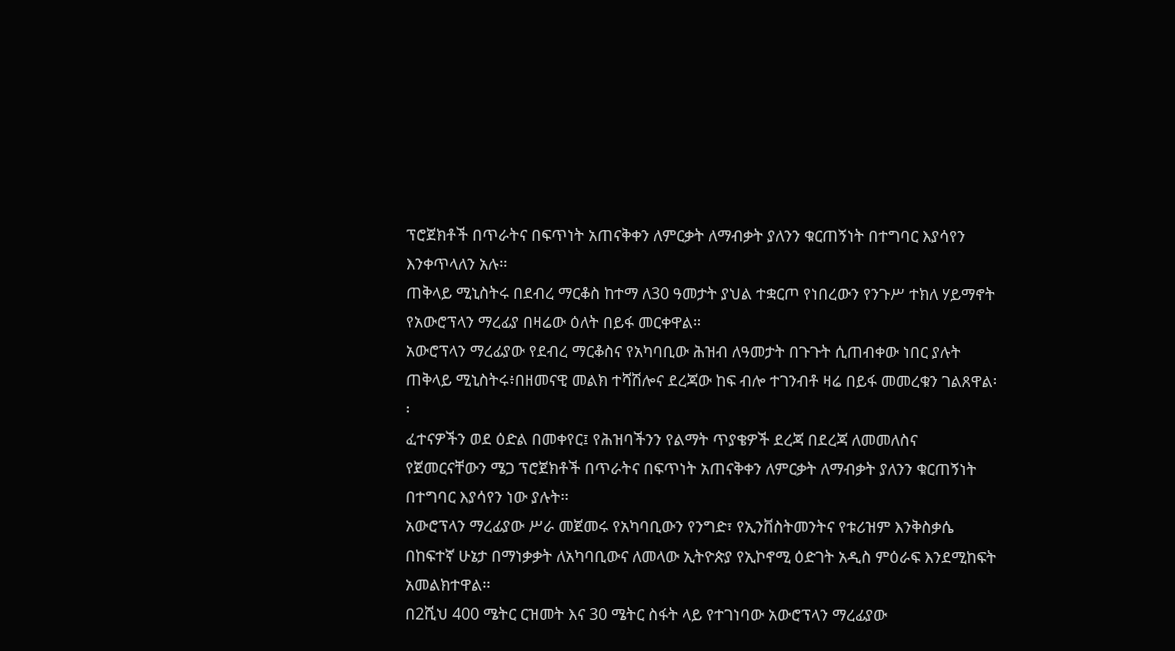ፕሮጀክቶች በጥራትና በፍጥነት አጠናቅቀን ለምርቃት ለማብቃት ያለንን ቁርጠኝነት በተግባር እያሳየን እንቀጥላለን አሉ፡፡
ጠቅላይ ሚኒስትሩ በደብረ ማርቆስ ከተማ ለ30 ዓመታት ያህል ተቋርጦ የነበረውን የንጉሥ ተክለ ሃይማኖት የአውሮፕላን ማረፊያ በዛሬው ዕለት በይፋ መርቀዋል።
አውሮፕላን ማረፊያው የደብረ ማርቆስና የአካባቢው ሕዝብ ለዓመታት በጉጉት ሲጠብቀው ነበር ያሉት ጠቅላይ ሚኒስትሩ፥በዘመናዊ መልክ ተሻሽሎና ደረጃው ከፍ ብሎ ተገንብቶ ዛሬ በይፋ መመረቁን ገልጸዋል፡፡
ፈተናዎችን ወደ ዕድል በመቀየር፤ የሕዝባችንን የልማት ጥያቄዎች ደረጃ በደረጃ ለመመለስና የጀመርናቸውን ሜጋ ፕሮጀክቶች በጥራትና በፍጥነት አጠናቅቀን ለምርቃት ለማብቃት ያለንን ቁርጠኝነት በተግባር እያሳየን ነው ያሉት፡፡
አውሮፕላን ማረፊያው ሥራ መጀመሩ የአካባቢውን የንግድ፣ የኢንቨስትመንትና የቱሪዝም እንቅስቃሴ በከፍተኛ ሁኔታ በማነቃቃት ለአካባቢውና ለመላው ኢትዮጵያ የኢኮኖሚ ዕድገት አዲስ ምዕራፍ እንደሚከፍት አመልክተዋል፡፡
በ2ሺህ 400 ሜትር ርዝመት እና 30 ሜትር ስፋት ላይ የተገነባው አውሮፕላን ማረፊያው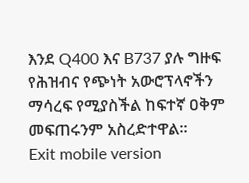እንደ Q400 እና B737 ያሉ ግዙፍ የሕዝብና የጭነት አውሮፕላኖችን ማሳረፍ የሚያስችል ከፍተኛ ዐቅም መፍጠሩንም አስረድተዋል።
Exit mobile version